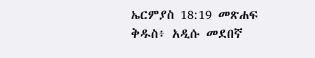ኤርምያስ 18:19 መጽሐፍ ቅዱስ፥ አዲሱ መደበኛ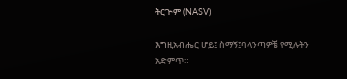ትርጒም (NASV)

እግዚአብሔር ሆይ፤ ስማኝ፤ባላንጣዎቼ የሚሉትን አድምጥ።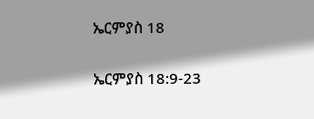ኤርምያስ 18

ኤርምያስ 18:9-23